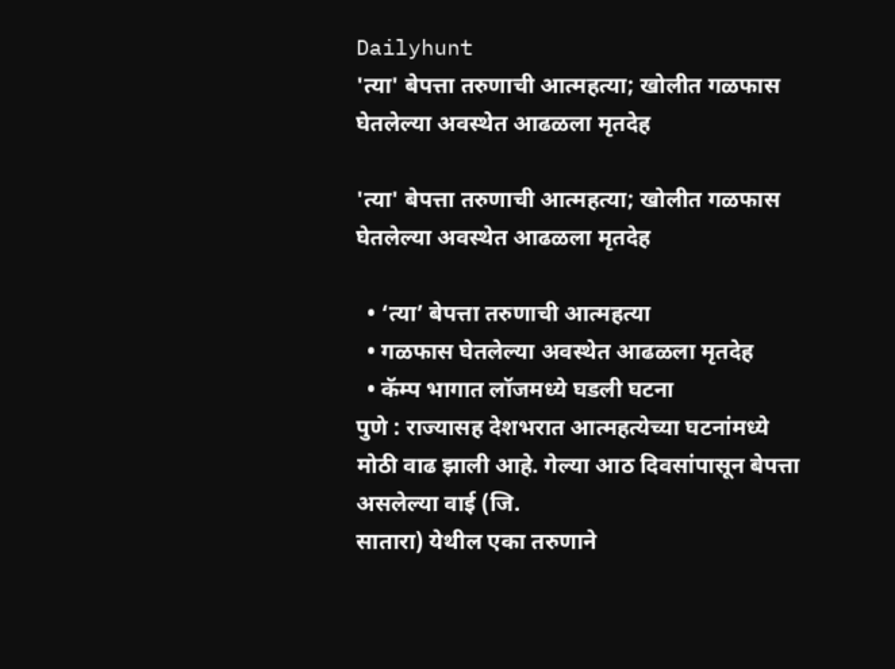Dailyhunt
'त्या' बेपत्ता तरुणाची आत्महत्या; खोलीत गळफास घेतलेल्या अवस्थेत आढळला मृतदेह

'त्या' बेपत्ता तरुणाची आत्महत्या; खोलीत गळफास घेतलेल्या अवस्थेत आढळला मृतदेह

  • ‘त्या’ बेपत्ता तरुणाची आत्महत्या
  • गळफास घेतलेल्या अवस्थेत आढळला मृतदेह
  • कॅम्प भागात लॉजमध्ये घडली घटना
पुणे : राज्यासह देशभरात आत्महत्येच्या घटनांमध्ये मोठी वाढ झाली आहे. गेल्या आठ दिवसांपासून बेपत्ता असलेल्या वाई (जि.
सातारा) येथील एका तरुणाने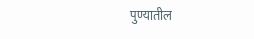पुण्यातील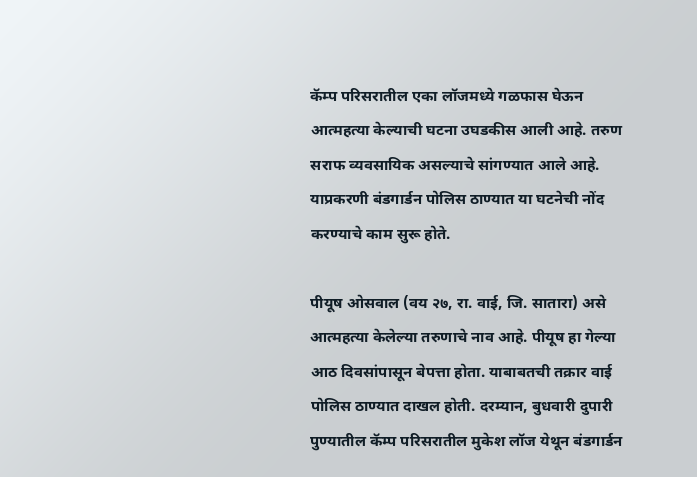कॅम्प परिसरातील एका लॉजमध्ये गळफास घेऊन आत्महत्या केल्याची घटना उघडकीस आली आहे. तरुण सराफ व्यवसायिक असल्याचे सांगण्यात आले आहे. याप्रकरणी बंडगार्डन पोलिस ठाण्यात या घटनेची नोंद करण्याचे काम सुरू होते.

पीयूष ओसवाल (वय २७, रा. वाई, जि. सातारा) असे आत्महत्या केलेल्या तरुणाचे नाव आहे. पीयूष हा गेल्या आठ दिवसांपासून बेपत्ता होता. याबाबतची तक्रार वाई पोलिस ठाण्यात दाखल होती. दरम्यान, बुधवारी दुपारी पुण्यातील कॅम्प परिसरातील मुकेश लॉज येथून बंडगार्डन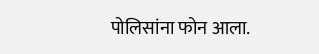पोलिसांना फोन आला.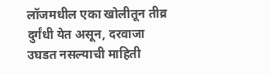लॉजमधील एका खोलीतून तीव्र दुर्गंधी येत असून, दरवाजा उघडत नसल्याची माहिती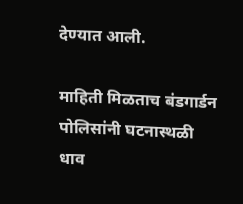देण्यात आली.

माहिती मिळताच बंडगार्डन पोलिसांनी घटनास्थळी धाव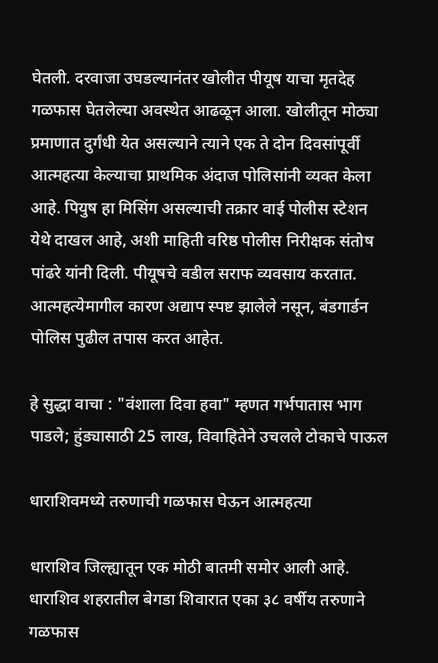घेतली. दरवाजा उघडल्यानंतर खोलीत पीयूष याचा मृतदेह गळफास घेतलेल्या अवस्थेत आढळून आला. खोलीतून मोठ्या प्रमाणात दुर्गंधी येत असल्याने त्याने एक ते दोन दिवसांपूर्वी आत्महत्या केल्याचा प्राथमिक अंदाज पोलिसांनी व्यक्त केला आहे. पियुष हा मिसिंग असल्याची तक्रार वाई पोलीस स्टेशन येथे दाखल आहे, अशी माहिती वरिष्ठ पोलीस निरीक्षक संतोष पांढरे यांनी दिली. पीयूषचे वडील सराफ व्यवसाय करतात. आत्महत्येमागील कारण अद्याप स्पष्ट झालेले नसून, बंडगार्डन पोलिस पुढील तपास करत आहेत.

हे सुद्धा वाचा : "वंशाला दिवा हवा" म्हणत गर्भपातास भाग पाडले; हुंड्यासाठी 25 लाख, विवाहितेने उचलले टोकाचे पाऊल

धाराशिवमध्ये तरुणाची गळफास घेऊन आत्महत्या

धाराशिव जिल्ह्यातून एक मोठी बातमी समोर आली आहे. धाराशिव शहरातील बेगडा शिवारात एका ३८ वर्षीय तरुणाने गळफास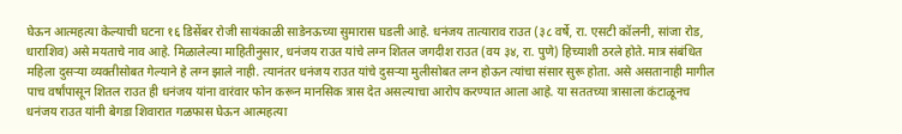घेऊन आत्महत्या केल्याची घटना १६ डिसेंबर रोजी सायंकाळी साडेनऊच्या सुमारास घडली आहे. धनंजय तात्याराव राउत (३८ वर्षे, रा. एसटी कॉलनी, सांजा रोड, धाराशिव) असे मयताचे नाव आहे. मिळालेल्या माहितीनुसार, धनंजय राउत यांचे लग्न शितल जगदीश राउत (वय ३४, रा. पुणे) हिच्याशी ठरले होते. मात्र संबंधित महिला दुसऱ्या व्यक्तीसोबत गेल्याने हे लग्न झाले नाही. त्यानंतर धनंजय राउत यांचे दुसऱ्या मुलीसोबत लग्न होऊन त्यांचा संसार सुरू होता. असे असतानाही मागील पाच वर्षांपासून शितल राउत ही धनंजय यांना वारंवार फोन करून मानसिक त्रास देत असल्याचा आरोप करण्यात आला आहे. या सततच्या त्रासाला कंटाळूनच धनंजय राउत यांनी बेगडा शिवारात गळफास घेऊन आत्महत्या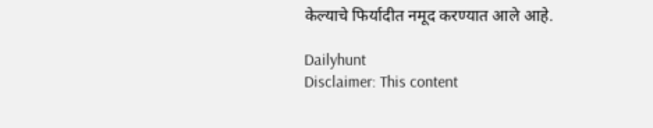केल्याचे फिर्यादीत नमूद करण्यात आले आहे.

Dailyhunt
Disclaimer: This content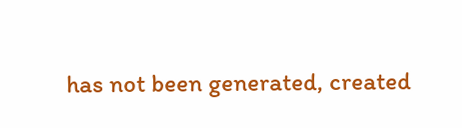has not been generated, created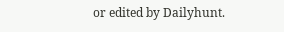or edited by Dailyhunt.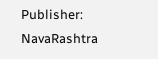Publisher: NavaRashtra